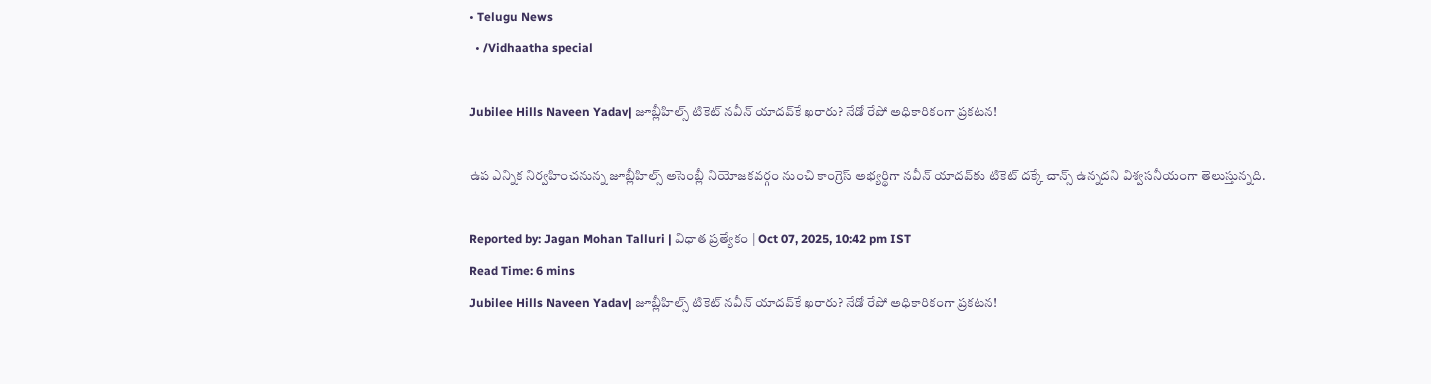• Telugu News
  • /Vidhaatha special

Jubilee Hills Naveen Yadav| జూబ్లీహిల్స్‌ టికెట్‌ నవీన్ యాదవ్‌కే ఖరారు? నేడో రేపో అధికారికంగా ప్రకటన!

ఉప ఎన్నిక నిర్వహించనున్న జూబ్లీహిల్స్‌ అసెంబ్లీ నియోజకవర్గం నుంచి కాంగ్రెస్‌ అభ్యర్థిగా నవీన్‌ యాదవ్‌కు టికెట్‌ దక్కే చాన్స్‌ ఉన్నదని విశ్వసనీయంగా తెలుస్తున్నది.

Reported by: Jagan Mohan Talluri | విధాత ప్రత్యేకం | Oct 07, 2025, 10:42 pm IST
Read Time: 6 mins
Jubilee Hills Naveen Yadav| జూబ్లీహిల్స్‌ టికెట్‌ నవీన్ యాదవ్‌కే ఖరారు? నేడో రేపో అధికారికంగా ప్రకటన!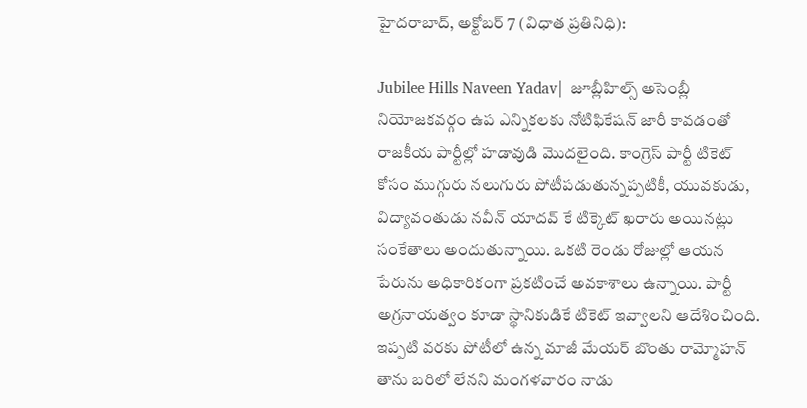హైదరాబాద్, అక్టోబర్‌ 7 (విధాత ప్రతినిధి):

Jubilee Hills Naveen Yadav|  జూబ్లీహిల్స్ అసెంబ్లీ నియోజకవర్గం ఉప ఎన్నికలకు నోటిఫికేషన్ జారీ కావడంతో రాజకీయ పార్టీల్లో హడావుడి మొదలైంది. కాంగ్రెస్ పార్టీ టికెట్ కోసం ముగ్గురు నలుగురు పోటీపడుతున్నప్పటికీ, యువకుడు, విద్యావంతుడు నవీన్ యాదవ్ కే టిక్కెట్ ఖరారు అయినట్లు సంకేతాలు అందుతున్నాయి. ఒకటి రెండు రోజుల్లో ఆయన పేరును అధికారికంగా ప్రకటించే అవకాశాలు ఉన్నాయి. పార్టీ అగ్రనాయత్వం కూడా స్థానికుడికే టికెట్ ఇవ్వాలని ఆదేశించింది. ఇప్పటి వరకు పోటీలో ఉన్న మాజీ మేయర్ బొంతు రామ్మోహన్ తాను బరిలో లేనని మంగళవారం నాడు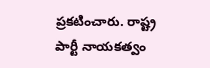ప్రకటించారు. రాష్ట్ర పార్టీ నాయకత్వం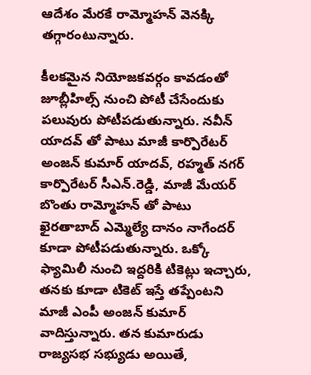ఆదేశం మేరకే రామ్మోహన్ వెనక్కి తగ్గారంటున్నారు.

కీలకమైన నియోజకవర్గం కావడంతో జూబ్లీహిల్స్ నుంచి పోటీ చేసేందుకు పలువురు పోటీపడుతున్నారు. నవీన్ యాదవ్ తో పాటు మాజీ కార్పొరేటర్ అంజన్ కుమార్ యాదవ్, రహ్మత్ నగర్ కార్పొరేటర్ సీఎన్.రెడ్డి, మాజీ మేయర్ బొంతు రామ్మోహన్ తో పాటు ఖైరతాబాద్ ఎమ్మెల్యే దానం నాగేందర్ కూడా పోటీపడుతున్నారు. ఒక్కో ఫ్యామిలీ నుంచి ఇద్దరికి టికెట్లు ఇచ్చారు, తనకు కూడా టికెట్ ఇస్తే తప్పేంటని మాజీ ఎంపీ అంజన్ కుమార్ వాదిస్తున్నారు. తన కుమారుడు రాజ్యసభ సభ్యుడు అయితే,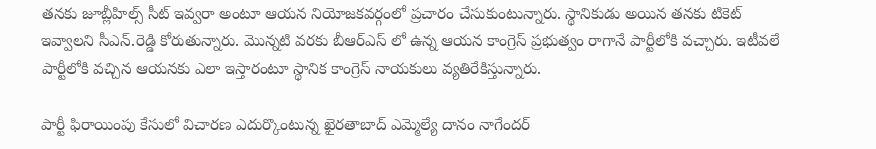తనకు జూబ్లీహిల్స్ సీట్ ఇవ్వరా అంటూ ఆయన నియోజకవర్గంలో ప్రచారం చేసుకుంటున్నారు. స్థానికుడు అయిన తనకు టికెట్ ఇవ్వాలని సీఎన్.రెడ్డి కోరుతున్నారు. మొన్నటి వరకు బీఆర్ఎస్ లో ఉన్న ఆయన కాంగ్రెస్ ప్రభుత్వం రాగానే పార్టీలోకి వచ్చారు. ఇటీవలే పార్టీలోకి వచ్చిన ఆయనకు ఎలా ఇస్తారంటూ స్థానిక కాంగ్రెస్ నాయకులు వ్యతిరేకిస్తున్నారు.

పార్టీ ఫిరాయింపు కేసులో విచారణ ఎదుర్కొంటున్న ఖైరతాబాద్ ఎమ్మెల్యే దానం నాగేందర్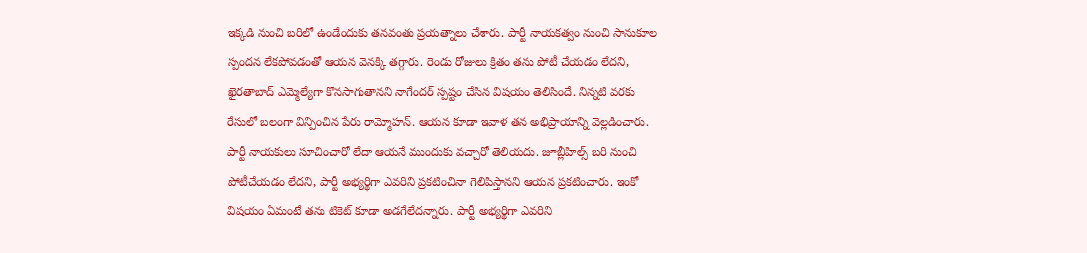ఇక్కడి నుంచి బరిలో ఉండేందుకు తనవంతు ప్రయత్నాలు చేశారు. పార్టీ నాయకత్వం నుంచి సానుకూల స్పందన లేకపోవడంతో ఆయన వెనక్కి తగ్గారు. రెండు రోజులు క్రితం తను పోటీ చేయడం లేదని, ఖైరతాబాద్ ఎమ్మెల్యేగా కొనసాగుతానని నాగేందర్ స్పష్టం చేసిన విషయం తెలిసిందే. నిన్నటి వరకు రేసులో బలంగా విన్పించిన పేరు రామ్మోహన్. ఆయన కూడా ఇవాళ తన అభిప్రాయాన్ని వెల్లడించారు. పార్టీ నాయకులు సూచించారో లేదా ఆయనే ముందుకు వచ్చారో తెలియదు. జూబ్లీహిల్స్ బరి నుంచి పోటీచేయడం లేదని, పార్టీ అభ్యర్థిగా ఎవరిని ప్రకటించినా గెలిపిస్తానని ఆయన ప్రకటించారు. ఇంకో విషయం ఏమంటే తను టికెట్ కూడా అడగేలేదన్నారు. పార్టీ అభ్యర్థిగా ఎవరిని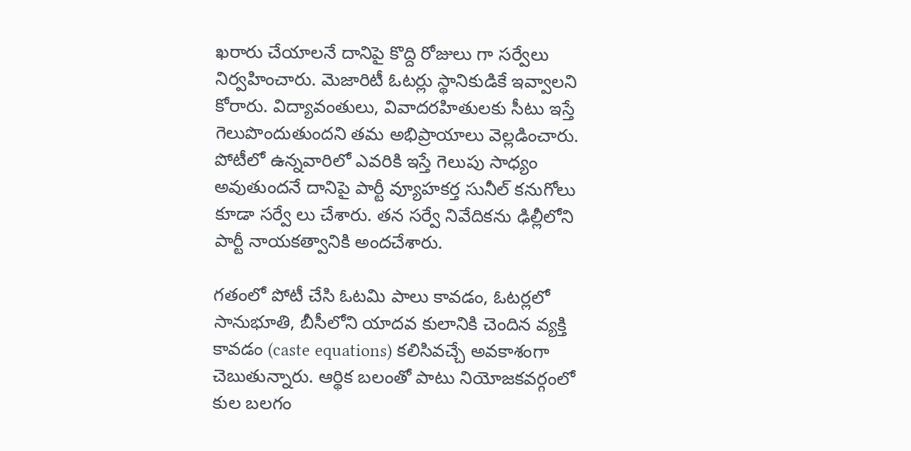ఖరారు చేయాలనే దానిపై కొద్ది రోజులు గా సర్వేలు నిర్వహించారు. మెజారిటీ ఓటర్లు స్థానికుడికే ఇవ్వాలని కోరారు. విద్యావంతులు, వివాదరహితులకు సీటు ఇస్తే గెలుపొందుతుందని తమ అభిప్రాయాలు వెల్లడించారు. పోటీలో ఉన్నవారిలో ఎవరికి ఇస్తే గెలుపు సాధ్యం అవుతుందనే దానిపై పార్టీ వ్యూహకర్త సునీల్ కనుగోలు కూడా సర్వే లు చేశారు. తన సర్వే నివేదికను ఢిల్లీలోని పార్టీ నాయకత్వానికి అందచేశారు.

గతంలో పోటీ చేసి ఓటమి పాలు కావడం, ఓటర్లలో సానుభూతి, బీసీలోని యాదవ కులానికి చెందిన వ్యక్తి కావడం (caste equations) కలిసివచ్చే అవకాశంగా చెబుతున్నారు. ఆర్థిక బలంతో పాటు నియోజకవర్గంలో కుల బలగం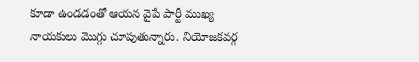కూడా ఉండడంతో ఆయన వైపే పార్టీ ముఖ్య నాయకులు మొగ్గు చూపుతున్నారు. నియోజకవర్గ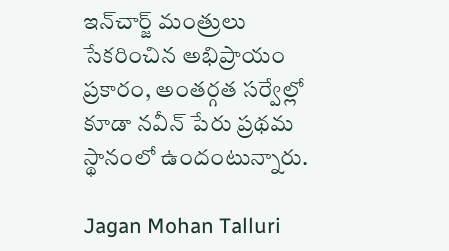ఇన్‌చార్జ్‌ మంత్రులు సేకరించిన అభిప్రాయం ప్రకారం, అంతర్గత సర్వేల్లో కూడా నవీన్ పేరు ప్రథమ స్థానంలో ఉందంటున్నారు.

Jagan Mohan Talluri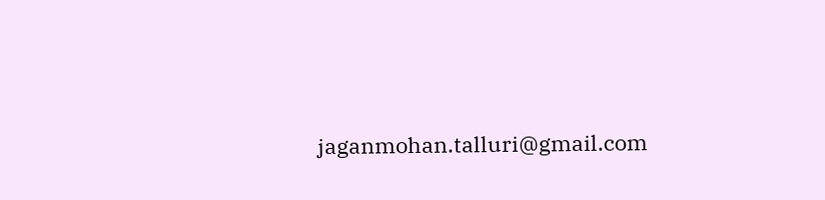jaganmohan.talluri@gmail.com